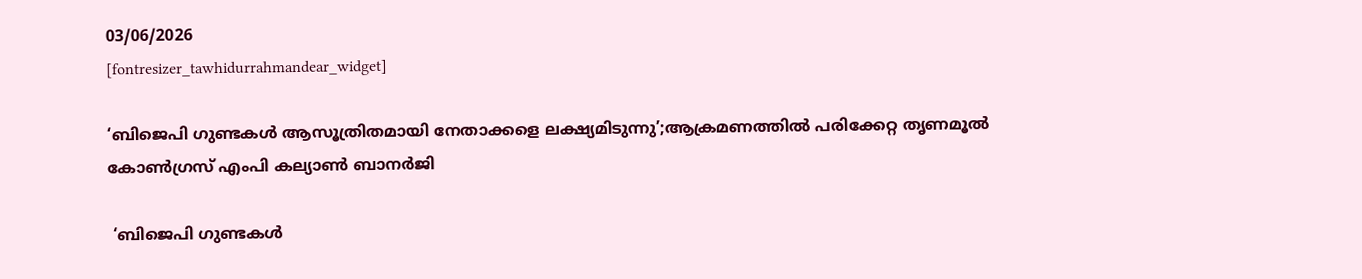03/06/2026
[fontresizer_tawhidurrahmandear_widget]

‘ബിജെപി ഗുണ്ടകൾ ആസൂത്രിതമായി നേതാക്കളെ ലക്ഷ്യമിടുന്നു’;ആക്രമണത്തിൽ പരിക്കേറ്റ തൃണമൂൽ കോൺഗ്രസ് എംപി കല്യാൺ ബാനർജി

 ‘ബിജെപി ഗുണ്ടകൾ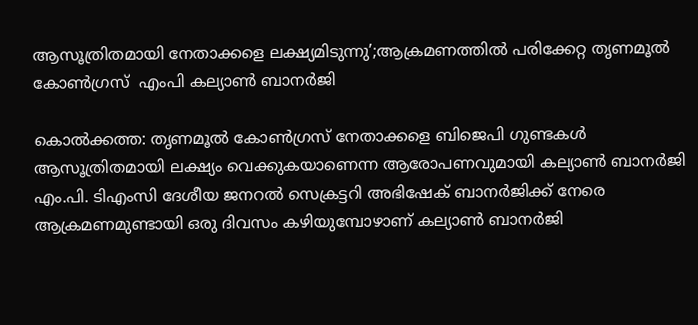ആസൂത്രിതമായി നേതാക്കളെ ലക്ഷ്യമിടുന്നു’;ആക്രമണത്തിൽ പരിക്കേറ്റ തൃണമൂൽ കോൺഗ്രസ്  എംപി കല്യാൺ ബാനർജി

കൊൽക്കത്ത: തൃണമൂൽ കോൺഗ്രസ് നേതാക്കളെ ബിജെപി ഗുണ്ടകൾ ആസൂത്രിതമായി ലക്ഷ്യം വെക്കുകയാണെന്ന ആരോപണവുമായി കല്യാൺ ബാനർജി എം.പി. ടിഎംസി ദേശീയ ജനറൽ സെക്രട്ടറി അഭിഷേക് ബാനർജിക്ക് നേരെ ആക്രമണമുണ്ടായി ഒരു ദിവസം കഴിയുമ്പോഴാണ് കല്യാൺ ബാനർജി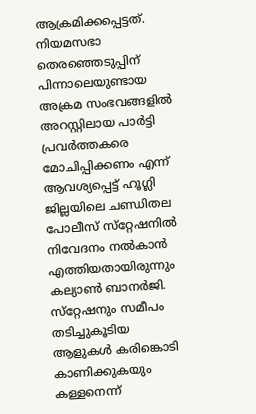ആക്രമിക്കപ്പെട്ടത്. നിയമസഭാ തെരഞ്ഞെടുപ്പിന് പിന്നാലെയുണ്ടായ അക്രമ സംഭവങ്ങളിൽ അറസ്റ്റിലായ പാർട്ടി പ്രവർത്തകരെ മോചിപ്പിക്കണം എന്ന് ആവശ്യപ്പെട്ട് ഹൂഗ്ലി ജില്ലയിലെ ചണ്ഡിതല പോലീസ് സ്‌റ്റേഷനിൽ നിവേദനം നൽകാൻ എത്തിയതായിരുന്നും കല്യാൺ ബാനർജി. സ്‌റ്റേഷനും സമീപം തടിച്ചുകൂടിയ ആളുകൾ കരിങ്കൊടി കാണിക്കുകയും കള്ളനെന്ന്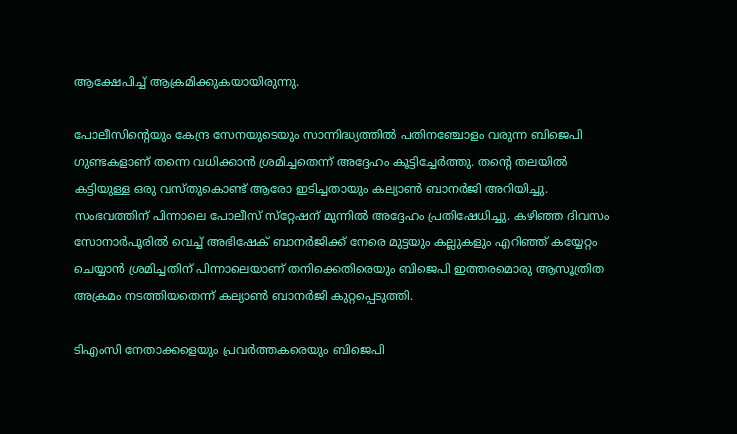ആക്ഷേപിച്ച് ആക്രമിക്കുകയായിരുന്നു.

പോലീസിന്റെയും കേന്ദ്ര സേനയുടെയും സാന്നിദ്ധ്യത്തിൽ പതിനഞ്ചോളം വരുന്ന ബിജെപി ഗുണ്ടകളാണ് തന്നെ വധിക്കാൻ ശ്രമിച്ചതെന്ന് അദ്ദേഹം കൂട്ടിച്ചേർത്തു. തന്റെ തലയിൽ കട്ടിയുള്ള ഒരു വസ്തുകൊണ്ട് ആരോ ഇടിച്ചതായും കല്യാൺ ബാനർജി അറിയിച്ചു. സംഭവത്തിന് പിന്നാലെ പോലീസ് സ്‌റ്റേഷന് മുന്നിൽ അദ്ദേഹം പ്രതിഷേധിച്ചു. കഴിഞ്ഞ ദിവസം സോനാർപൂരിൽ വെച്ച് അഭിഷേക് ബാനർജിക്ക് നേരെ മുട്ടയും കല്ലുകളും എറിഞ്ഞ് കയ്യേറ്റം ചെയ്യാൻ ശ്രമിച്ചതിന് പിന്നാലെയാണ് തനിക്കെതിരെയും ബിജെപി ഇത്തരമൊരു ആസൂത്രിത അക്രമം നടത്തിയതെന്ന് കല്യാൺ ബാനർജി കുറ്റപ്പെടുത്തി.

ടിഎംസി നേതാക്കളെയും പ്രവർത്തകരെയും ബിജെപി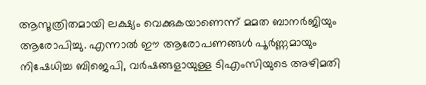ആസൂത്രിതമായി ലക്ഷ്യം വെക്കുകയാണെന്ന് മമത ബാനർജിയും ആരോപിച്ചു. എന്നാൽ ഈ ആരോപണങ്ങൾ പൂർണ്ണമായും നിഷേധിച്ച ബിജെപി, വർഷങ്ങളായുള്ള ടിഎംസിയുടെ അഴിമതി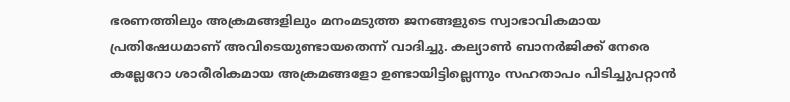ഭരണത്തിലും അക്രമങ്ങളിലും മനംമടുത്ത ജനങ്ങളുടെ സ്വാഭാവികമായ പ്രതിഷേധമാണ് അവിടെയുണ്ടായതെന്ന് വാദിച്ചു. കല്യാൺ ബാനർജിക്ക് നേരെ കല്ലേറോ ശാരീരികമായ അക്രമങ്ങളോ ഉണ്ടായിട്ടില്ലെന്നും സഹതാപം പിടിച്ചുപറ്റാൻ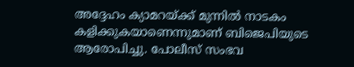അദ്ദേഹം ക്യാമറയ്ക്ക് മുന്നിൽ നാടകം കളിക്കുകയാണെന്നുമാണ് ബിജെപിയുടെ ആരോപിച്ചു. പോലീസ് സംഭവ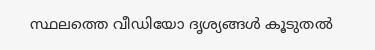സ്ഥലത്തെ വീഡിയോ ദൃശ്യങ്ങൾ കൂടുതൽ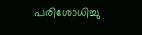പരിശോധിച്ചു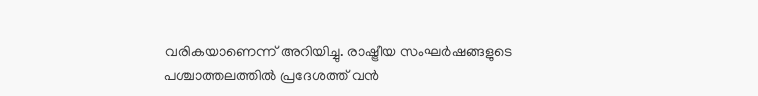വരികയാണെന്ന് അറിയിച്ചു. രാഷ്ട്രീയ സംഘർഷങ്ങളുടെ പശ്ചാത്തലത്തിൽ പ്രദേശത്ത് വൻ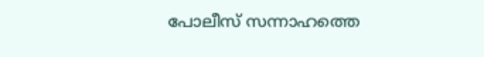പോലീസ് സന്നാഹത്തെ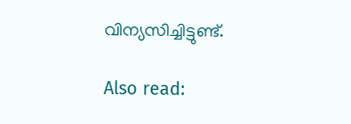വിന്യസിച്ചിട്ടുണ്ട്.

Also read: